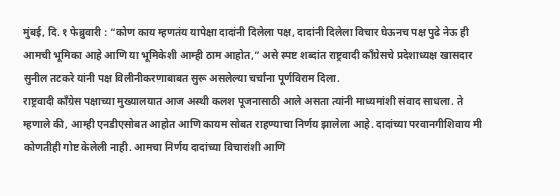मुंबई, दि. १ फेब्रुवारी : “कोण काय म्हणतंय यापेक्षा दादांनी दिलेला पक्ष, दादांनी दिलेला विचार घेऊनच पक्ष पुढे नेऊ ही आमची भूमिका आहे आणि या भूमिकेशी आम्ही ठाम आहोत,” असे स्पष्ट शब्दांत राष्ट्रवादी काँग्रेसचे प्रदेशाध्यक्ष खासदार सुनील तटकरे यांनी पक्ष विलीनीकरणाबाबत सुरू असलेल्या चर्चांना पूर्णविराम दिला.
राष्ट्रवादी काँग्रेस पक्षाच्या मुख्यालयात आज अस्थी कलश पूजनासाठी आले असता त्यांनी माध्यमांशी संवाद साधला. ते म्हणाले की, आम्ही एनडीएसोबत आहोत आणि कायम सोबत राहण्याचा निर्णय झालेला आहे. दादांच्या परवानगीशिवाय मी कोणतीही गोष्ट केलेली नाही. आमचा निर्णय दादांच्या विचारांशी आणि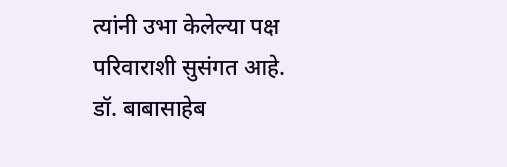त्यांनी उभा केलेल्या पक्ष परिवाराशी सुसंगत आहे.
डॉ. बाबासाहेब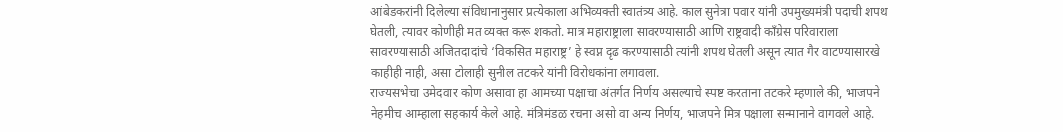आंबेडकरांनी दिलेल्या संविधानानुसार प्रत्येकाला अभिव्यक्ती स्वातंत्र्य आहे. काल सुनेत्रा पवार यांनी उपमुख्यमंत्री पदाची शपथ घेतली, त्यावर कोणीही मत व्यक्त करू शकतो. मात्र महाराष्ट्राला सावरण्यासाठी आणि राष्ट्रवादी काँग्रेस परिवाराला सावरण्यासाठी अजितदादांचे ‘विकसित महाराष्ट्र’ हे स्वप्न दृढ करण्यासाठी त्यांनी शपथ घेतली असून त्यात गैर वाटण्यासारखे काहीही नाही, असा टोलाही सुनील तटकरे यांनी विरोधकांना लगावला.
राज्यसभेचा उमेदवार कोण असावा हा आमच्या पक्षाचा अंतर्गत निर्णय असल्याचे स्पष्ट करताना तटकरे म्हणाले की, भाजपने नेहमीच आम्हाला सहकार्य केले आहे. मंत्रिमंडळ रचना असो वा अन्य निर्णय, भाजपने मित्र पक्षाला सन्मानाने वागवले आहे.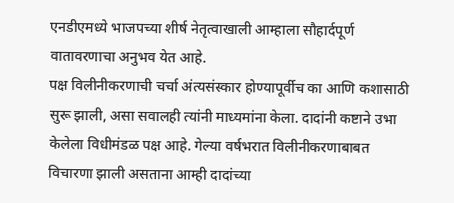एनडीएमध्ये भाजपच्या शीर्ष नेतृत्वाखाली आम्हाला सौहार्दपूर्ण वातावरणाचा अनुभव येत आहे.
पक्ष विलीनीकरणाची चर्चा अंत्यसंस्कार होण्यापूर्वीच का आणि कशासाठी सुरू झाली, असा सवालही त्यांनी माध्यमांना केला. दादांनी कष्टाने उभा केलेला विधीमंडळ पक्ष आहे. गेल्या वर्षभरात विलीनीकरणाबाबत विचारणा झाली असताना आम्ही दादांच्या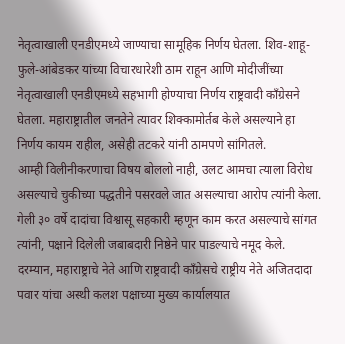नेतृत्वाखाली एनडीएमध्ये जाण्याचा सामूहिक निर्णय घेतला. शिव-शाहू-फुले-आंबेडकर यांच्या विचारधारेशी ठाम राहून आणि मोदीजींच्या नेतृत्वाखाली एनडीएमध्ये सहभागी होण्याचा निर्णय राष्ट्रवादी काँग्रेसने घेतला. महाराष्ट्रातील जनतेने त्यावर शिक्कामोर्तब केले असल्याने हा निर्णय कायम राहील, असेही तटकरे यांनी ठामपणे सांगितले.
आम्ही विलीनीकरणाचा विषय बोललो नाही, उलट आमचा त्याला विरोध असल्याचे चुकीच्या पद्धतीने पसरवले जात असल्याचा आरोप त्यांनी केला. गेली ३० वर्षे दादांचा विश्वासू सहकारी म्हणून काम करत असल्याचे सांगत त्यांनी, पक्षाने दिलेली जबाबदारी निष्ठेने पार पाडल्याचे नमूद केले.
दरम्यान, महाराष्ट्राचे नेते आणि राष्ट्रवादी काँग्रेसचे राष्ट्रीय नेते अजितदादा पवार यांचा अस्थी कलश पक्षाच्या मुख्य कार्यालयात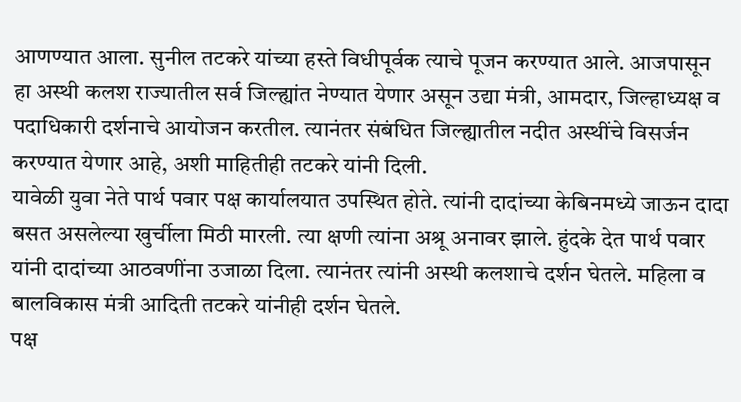आणण्यात आला. सुनील तटकरे यांच्या हस्ते विधीपूर्वक त्याचे पूजन करण्यात आले. आजपासून हा अस्थी कलश राज्यातील सर्व जिल्ह्यांत नेण्यात येणार असून उद्या मंत्री, आमदार, जिल्हाध्यक्ष व पदाधिकारी दर्शनाचे आयोजन करतील. त्यानंतर संबंधित जिल्ह्यातील नदीत अस्थींचे विसर्जन करण्यात येणार आहे, अशी माहितीही तटकरे यांनी दिली.
यावेळी युवा नेते पार्थ पवार पक्ष कार्यालयात उपस्थित होते. त्यांनी दादांच्या केबिनमध्ये जाऊन दादा बसत असलेल्या खुर्चीला मिठी मारली. त्या क्षणी त्यांना अश्रू अनावर झाले. हुंदके देत पार्थ पवार यांनी दादांच्या आठवणींना उजाळा दिला. त्यानंतर त्यांनी अस्थी कलशाचे दर्शन घेतले. महिला व बालविकास मंत्री आदिती तटकरे यांनीही दर्शन घेतले.
पक्ष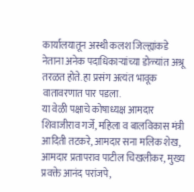कार्यालयातून अस्थी कलश जिल्ह्यांकडे नेताना अनेक पदाधिकाऱ्यांच्या डोळ्यांत अश्रू तरळत होते. हा प्रसंग अत्यंत भावूक वातावरणात पार पडला.
या वेळी पक्षाचे कोषाध्यक्ष आमदार शिवाजीराव गर्जे, महिला व बालविकास मंत्री आदिती तटकरे, आमदार सना मलिक शेख, आमदार प्रतापराव पाटील चिखलीकर, मुख्य प्रवक्ते आनंद परांजपे,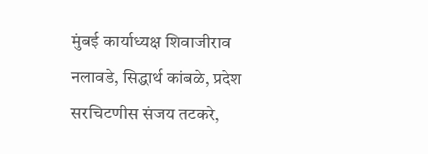मुंबई कार्याध्यक्ष शिवाजीराव नलावडे, सिद्धार्थ कांबळे, प्रदेश सरचिटणीस संजय तटकरे,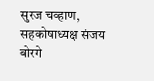सुरज चव्हाण, सहकोषाध्यक्ष संजय बोरगे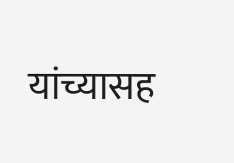यांच्यासह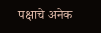पक्षाचे अनेक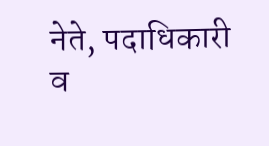नेते, पदाधिकारी व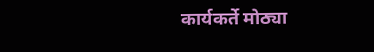कार्यकर्ते मोठ्या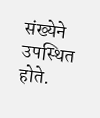संख्येने उपस्थित होते.